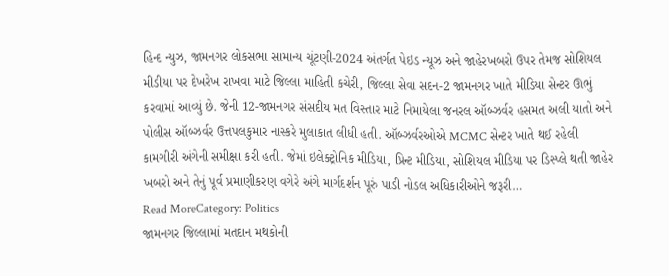હિન્દ ન્યુઝ, જામનગર લોકસભા સામાન્ય ચૂંટણી-2024 અંતર્ગત પેઇડ ન્યૂઝ અને જાહેરખબરો ઉપર તેમજ સોશિયલ મીડીયા પર દેખરેખ રાખવા માટે જિલ્લા માહિતી કચેરી, જિલ્લા સેવા સદન-2 જામનગર ખાતે મીડિયા સેન્ટર ઊભું કરવામાં આવ્યું છે. જેની 12-જામનગર સંસદીય મત વિસ્તાર માટે નિમાયેલા જનરલ ઑબ્ઝર્વર હસમત અલી યાતો અને પોલીસ ઑબ્ઝર્વર ઉત્તપલકુમાર નાસ્કરે મુલાકાત લીધી હતી. ઑબ્ઝર્વરઓએ MCMC સેન્ટર ખાતે થઈ રહેલી કામગીરી અંગેની સમીક્ષા કરી હતી. જેમાં ઇલેક્ટ્રોનિક મીડિયા, પ્રિન્ટ મીડિયા, સોશિયલ મીડિયા પર ડિસ્પ્લે થતી જાહેર ખબરો અને તેનું પૂર્વ પ્રમાણીકરણ વગેરે અંગે માર્ગદર્શન પૂરું પાડી નોડલ અધિકારીઓને જરૂરી…
Read MoreCategory: Politics
જામનગર જિલ્લામાં મતદાન મથકોની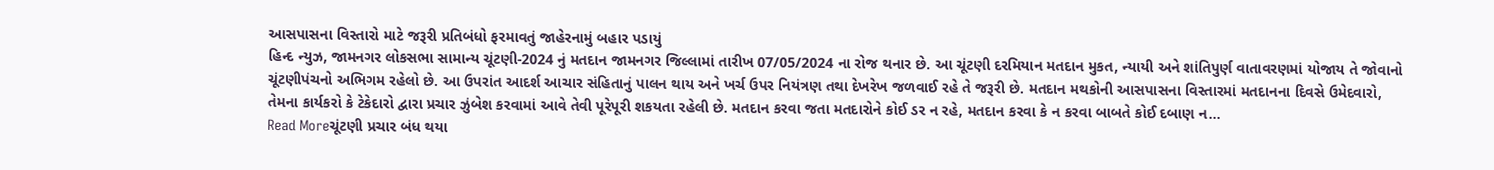આસપાસના વિસ્તારો માટે જરૂરી પ્રતિબંધો ફરમાવતું જાહેરનામું બહાર પડાયું
હિન્દ ન્યુઝ, જામનગર લોકસભા સામાન્ય ચૂંટણી-2024 નું મતદાન જામનગર જિલ્લામાં તારીખ 07/05/2024 ના રોજ થનાર છે. આ ચૂંટણી દરમિયાન મતદાન મુકત, ન્યાયી અને શાંતિપુર્ણ વાતાવરણમાં યોજાય તે જોવાનો ચૂંટણીપંચનો અભિગમ રહેલો છે. આ ઉપરાંત આદર્શ આચાર સંહિતાનું પાલન થાય અને ખર્ચ ઉપર નિયંત્રણ તથા દેખરેખ જળવાઈ રહે તે જરૂરી છે. મતદાન મથકોની આસપાસના વિસ્તારમાં મતદાનના દિવસે ઉમેદવારો, તેમના કાર્યકરો કે ટેકેદારો દ્વારા પ્રચાર ઝુંબેશ કરવામાં આવે તેવી પૂરેપૂરી શકયતા રહેલી છે. મતદાન કરવા જતા મતદારોને કોઈ ડર ન રહે, મતદાન કરવા કે ન કરવા બાબતે કોઈ દબાણ ન…
Read Moreચૂંટણી પ્રચાર બંધ થયા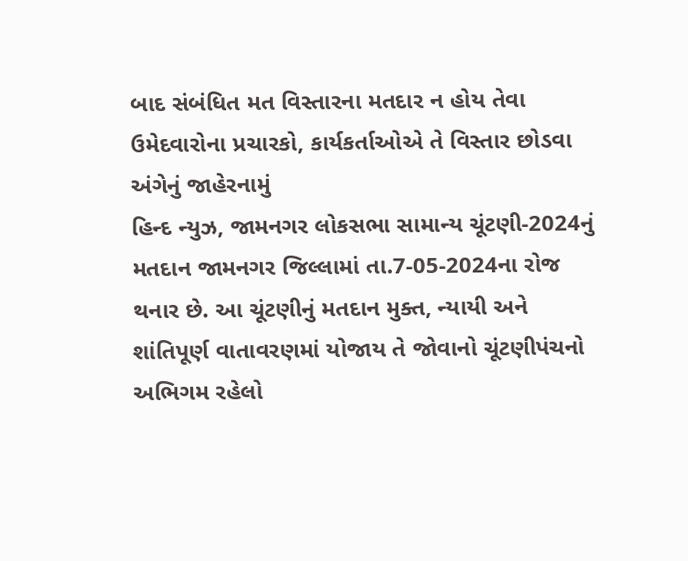બાદ સંબંધિત મત વિસ્તારના મતદાર ન હોય તેવા ઉમેદવારોના પ્રચારકો, કાર્યકર્તાઓએ તે વિસ્તાર છોડવા અંગેનું જાહેરનામું
હિન્દ ન્યુઝ, જામનગર લોકસભા સામાન્ય ચૂંટણી-2024નું મતદાન જામનગર જિલ્લામાં તા.7-05-2024ના રોજ થનાર છે. આ ચૂંટણીનું મતદાન મુક્ત, ન્યાયી અને શાંતિપૂર્ણ વાતાવરણમાં યોજાય તે જોવાનો ચૂંટણીપંચનો અભિગમ રહેલો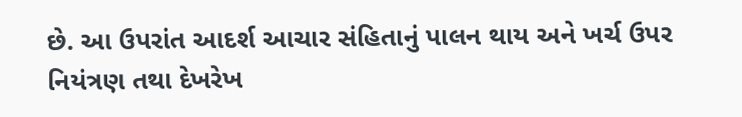છે. આ ઉપરાંત આદર્શ આચાર સંહિતાનું પાલન થાય અને ખર્ચ ઉપર નિયંત્રણ તથા દેખરેખ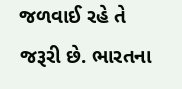જળવાઈ રહે તે જરૂરી છે. ભારતના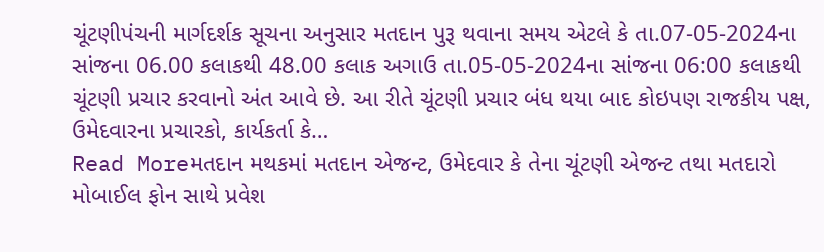ચૂંટણીપંચની માર્ગદર્શક સૂચના અનુસાર મતદાન પુરૂ થવાના સમય એટલે કે તા.07-05-2024ના સાંજના 06.00 કલાકથી 48.00 કલાક અગાઉ તા.05-05-2024ના સાંજના 06:00 કલાકથી ચૂંટણી પ્રચાર કરવાનો અંત આવે છે. આ રીતે ચૂંટણી પ્રચાર બંધ થયા બાદ કોઇપણ રાજકીય પક્ષ, ઉમેદવારના પ્રચારકો, કાર્યકર્તા કે…
Read Moreમતદાન મથકમાં મતદાન એજન્ટ, ઉમેદવાર કે તેના ચૂંટણી એજન્ટ તથા મતદારો મોબાઈલ ફોન સાથે પ્રવેશ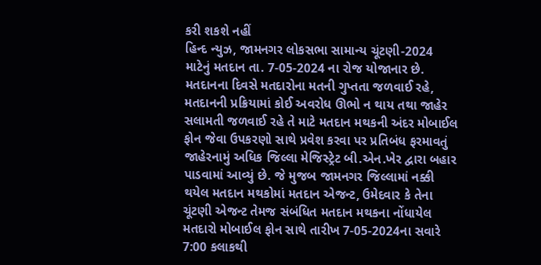કરી શકશે નહીં
હિન્દ ન્યુઝ, જામનગર લોકસભા સામાન્ય ચૂંટણી-2024 માટેનું મતદાન તા. 7-05-2024 ના રોજ યોજાનાર છે. મતદાનના દિવસે મતદારોના મતની ગુપ્તતા જળવાઈ રહે, મતદાનની પ્રક્રિયામાં કોઈ અવરોધ ઊભો ન થાય તથા જાહેર સલામતી જળવાઈ રહે તે માટે મતદાન મથકની અંદર મોબાઈલ ફોન જેવા ઉપકરણો સાથે પ્રવેશ કરવા પર પ્રતિબંધ ફરમાવતું જાહેરનામું અધિક જિલ્લા મેજિસ્ટ્રેટ બી.એન.ખેર દ્વારા બહાર પાડવામાં આવ્યું છે. જે મુજબ જામનગર જિલ્લામાં નક્કી થયેલ મતદાન મથકોમાં મતદાન એજન્ટ, ઉમેદવાર કે તેના ચૂંટણી એજન્ટ તેમજ સંબંધિત મતદાન મથકના નોંધાયેલ મતદારો મોબાઈલ ફોન સાથે તારીખ 7-05-2024ના સવારે 7:00 કલાકથી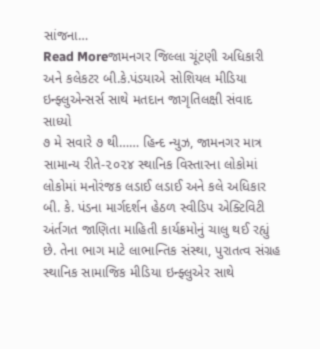સાંજના…
Read Moreજામનગર જિલ્લા ચૂંટણી અધિકારી અને કલેકટર બી.કે.પંડયાએ સોશિયલ મીડિયા ઇન્ફ્લુએન્સર્સ સાથે મતદાન જાગૃતિલક્ષી સંવાદ સાધ્યો
૭ મે સવારે ૭ થી…… હિન્દ ન્યુઝ, જામનગર માત્ર સામાન્ય રીતે-૨૦૨૪ સ્થાનિક વિસ્તારના લોકોમાં લોકોમાં મનોરંજક લડાઈ લડાઈ અને કલે અધિકાર બી. કે. પંડના માર્ગદર્શન હેઠળ સ્વીડિપ એક્ટિવિટી અંર્તગત જાણિતા માહિતી કાર્યક્રમોનું ચાલુ થઈ રહ્યું છે. તેના ભાગ માટે લાભાન્તિક સંસ્થા, પુરાતત્વ સંગ્રહ સ્થાનિક સામાજિક મીડિયા ઇન્ફ્લુએર સાથે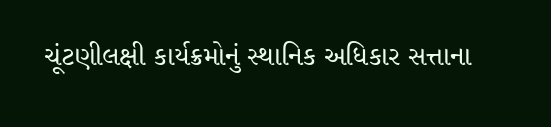ચૂંટણીલક્ષી કાર્યક્રમોનું સ્થાનિક અધિકાર સત્તાના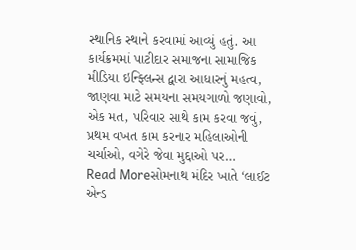સ્થાનિક સ્થાને કરવામાં આવ્યું હતું. આ કાર્યક્રમમાં પાટીદાર સમાજના સામાજિક મીડિયા ઇન્ફ્લિન્સ દ્વારા આધારનું મહત્વ, જાણવા માટે સમયના સમયગાળો જણાવો, એક મત, પરિવાર સાથે કામ કરવા જવું, પ્રથમ વખત કામ કરનાર મહિલાઓની ચર્ચાઓ, વગેરે જેવા મુદ્દાઓ પર…
Read Moreસોમનાથ મંદિર ખાતે ‘લાઈટ એન્ડ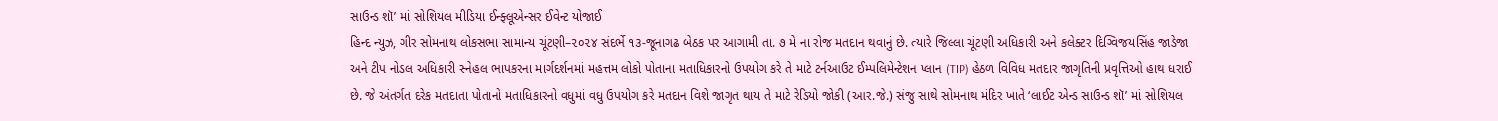સાઉન્ડ શૉ’ માં સોશિયલ મીડિયા ઈન્ફ્લૂએન્સર ઈવેન્ટ યોજાઈ
હિન્દ ન્યુઝ, ગીર સોમનાથ લોકસભા સામાન્ય ચૂંટણી–૨૦૨૪ સંદર્ભે ૧૩-જૂનાગઢ બેઠક પર આગામી તા. ૭ મે ના રોજ મતદાન થવાનું છે. ત્યારે જિલ્લા ચૂંટણી અધિકારી અને કલેક્ટર દિગ્વિજયસિંહ જાડેજા અને ટીપ નોડલ અધિકારી સ્નેહલ ભાપકરના માર્ગદર્શનમાં મહત્તમ લોકો પોતાના મતાધિકારનો ઉપયોગ કરે તે માટે ટર્નઆઉટ ઈમ્પલિમેન્ટેશન પ્લાન (TIP) હેઠળ વિવિધ મતદાર જાગૃતિની પ્રવૃત્તિઓ હાથ ધરાઈ છે. જે અંતર્ગત દરેક મતદાતા પોતાનો મતાધિકારનો વધુમાં વધુ ઉપયોગ કરે મતદાન વિશે જાગૃત થાય તે માટે રેડિયો જોકી (આર.જે.) સંજુ સાથે સોમનાથ મંદિર ખાતે ‘લાઈટ એન્ડ સાઉન્ડ શૉ’ માં સોશિયલ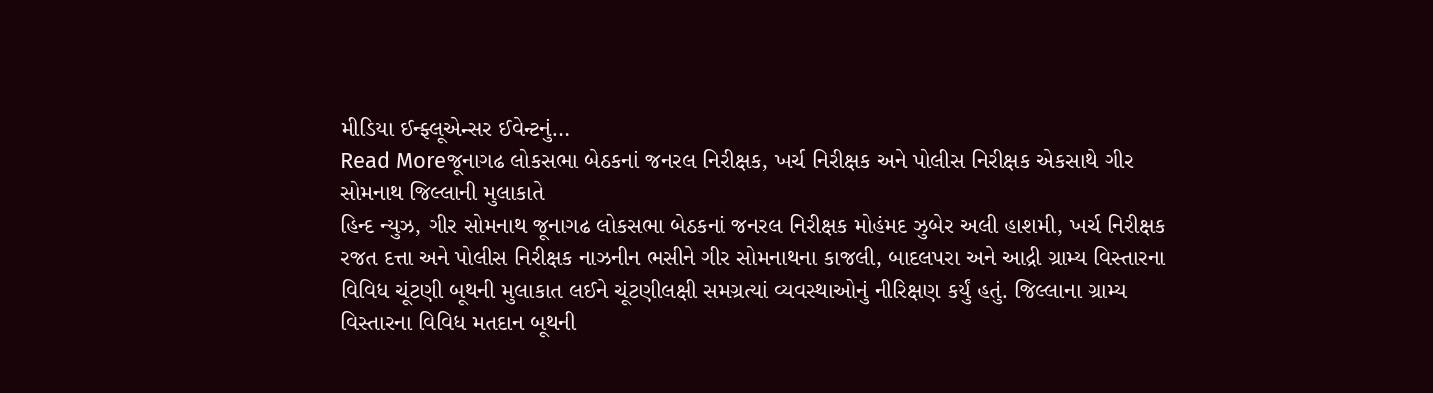મીડિયા ઈન્ફ્લૂએન્સર ઈવેન્ટનું…
Read Moreજૂનાગઢ લોકસભા બેઠકનાં જનરલ નિરીક્ષક, ખર્ચ નિરીક્ષક અને પોલીસ નિરીક્ષક એકસાથે ગીર સોમનાથ જિલ્લાની મુલાકાતે
હિન્દ ન્યુઝ, ગીર સોમનાથ જૂનાગઢ લોકસભા બેઠકનાં જનરલ નિરીક્ષક મોહંમદ ઝુબેર અલી હાશમી, ખર્ચ નિરીક્ષક રજત દત્તા અને પોલીસ નિરીક્ષક નાઝનીન ભસીને ગીર સોમનાથના કાજલી, બાદલપરા અને આદ્રી ગ્રામ્ય વિસ્તારના વિવિધ ચૂંટણી બૂથની મુલાકાત લઈને ચૂંટણીલક્ષી સમગ્રત્યાં વ્યવસ્થાઓનું નીરિક્ષણ કર્યું હતું. જિલ્લાના ગ્રામ્ય વિસ્તારના વિવિધ મતદાન બૂથની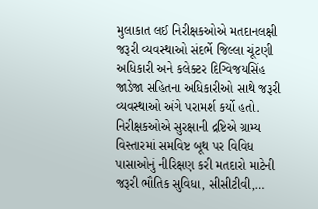મુલાકાત લઈ નિરીક્ષકઓએ મતદાનલક્ષી જરૂરી વ્યવસ્થાઓ સંદર્ભે જિલ્લા ચૂંટણી અધિકારી અને કલેક્ટર દિગ્વિજયસિંહ જાડેજા સહિતના અધિકારીઓ સાથે જરૂરી વ્યવસ્થાઓ અંગે પરામર્શ કર્યો હતો. નિરીક્ષકઓએ સુરક્ષાની દ્રષ્ટિએ ગ્રામ્ય વિસ્તારમાં સમવિષ્ટ બૂથ પર વિવિધ પાસાઓનું નીરિક્ષણ કરી મતદારો માટેની જરૂરી ભૌતિક સુવિધા, સીસીટીવી,…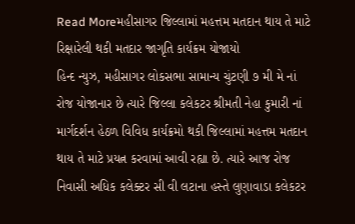Read Moreમહીસાગર જિલ્લામાં મહત્તમ મતદાન થાય તે માટે રિક્ષારેલી થકી મતદાર જાગૃતિ કાર્યક્રમ યોજાયો
હિન્દ ન્યુઝ, મહીસાગર લોકસભા સામાન્ય ચુંટણી ૭ મી મે નાં રોજ યોજાનાર છે ત્યારે જિલ્લા કલેકટર શ્રીમતી નેહા કુમારી નાં માર્ગદર્શન હેઠળ વિવિધ કાર્યક્રમો થકી જિલ્લામાં મહત્તમ મતદાન થાય તે માટે પ્રયત્ન કરવામાં આવી રહ્યા છે. ત્યારે આજ રોજ નિવાસી અધિક કલેક્ટર સી વી લટાના હસ્તે લુણાવાડા કલેકટર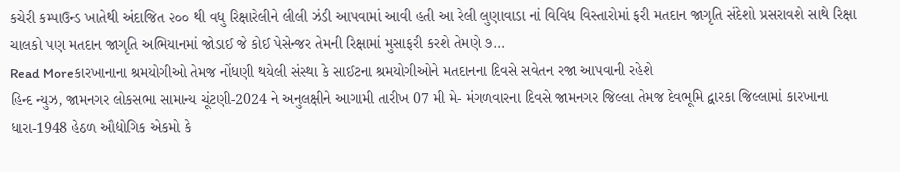કચેરી કમ્પાઉન્ડ ખાતેથી અંદાજિત ૨૦૦ થી વધુ રિક્ષારેલીને લીલી ઝંડી આપવામાં આવી હતી આ રેલી લુણાવાડા નાં વિવિધ વિસ્તારોમાં ફરી મતદાન જાગૃતિ સંદેશો પ્રસરાવશે સાથે રિક્ષા ચાલકો પણ મતદાન જાગૃતિ અભિયાનમાં જોડાઈ જે કોઈ પેસેન્જર તેમની રિક્ષામાં મુસાફરી કરશે તેમણે ૭…
Read Moreકારખાનાના શ્રમયોગીઓ તેમજ નોંધણી થયેલી સંસ્થા કે સાઈટના શ્રમયોગીઓને મતદાનના દિવસે સવેતન રજા આપવાની રહેશે
હિન્દ ન્યુઝ, જામનગર લોકસભા સામાન્ય ચૂંટણી-2024 ને અનુલક્ષીને આગામી તારીખ 07 મી મે- મંગળવારના દિવસે જામનગર જિલ્લા તેમજ દેવભૂમિ દ્વારકા જિલ્લામાં કારખાના ધારા-1948 હેઠળ ઔદ્યોગિક એકમો કે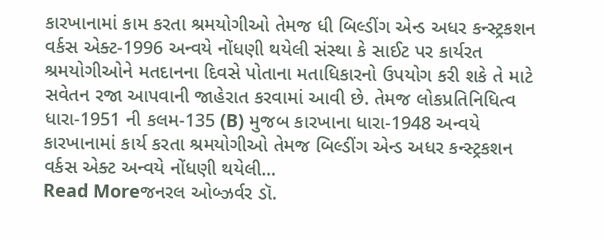કારખાનામાં કામ કરતા શ્રમયોગીઓ તેમજ ધી બિલ્ડીંગ એન્ડ અધર કન્સ્ટ્રકશન વર્કસ એક્ટ-1996 અન્વયે નોંધણી થયેલી સંસ્થા કે સાઈટ પર કાર્યરત શ્રમયોગીઓને મતદાનના દિવસે પોતાના મતાધિકારનો ઉપયોગ કરી શકે તે માટે સવેતન રજા આપવાની જાહેરાત કરવામાં આવી છે. તેમજ લોકપ્રતિનિધિત્વ ધારા-1951 ની કલમ-135 (B) મુજબ કારખાના ધારા-1948 અન્વયે કારખાનામાં કાર્ય કરતા શ્રમયોગીઓ તેમજ બિલ્ડીંગ એન્ડ અધર કન્સ્ટ્રકશન વર્કસ એક્ટ અન્વયે નોંધણી થયેલી…
Read Moreજનરલ ઓબ્ઝર્વર ડૉ.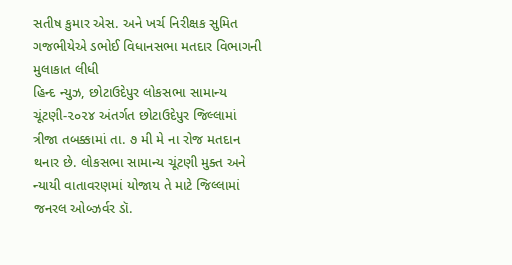સતીષ કુમાર એસ. અને ખર્ચ નિરીક્ષક સુમિત ગજભીયેએ ડભોઈ વિધાનસભા મતદાર વિભાગની મુલાકાત લીધી
હિન્દ ન્યુઝ, છોટાઉદેપુર લોકસભા સામાન્ય ચૂંટણી-૨૦૨૪ અંતર્ગત છોટાઉદેપુર જિલ્લામાં ત્રીજા તબક્કામાં તા. ૭ મી મે ના રોજ મતદાન થનાર છે. લોકસભા સામાન્ય ચૂંટણી મુક્ત અને ન્યાયી વાતાવરણમાં યોજાય તે માટે જિલ્લામાં જનરલ ઓબ્ઝર્વર ડૉ.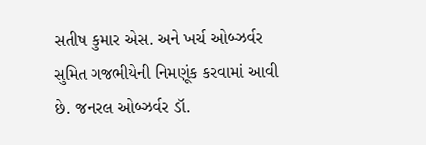સતીષ કુમાર એસ. અને ખર્ચ ઓબ્ઝર્વર સુમિત ગજભીયેની નિમણૂંક કરવામાં આવી છે. જનરલ ઓબ્ઝર્વર ડૉ.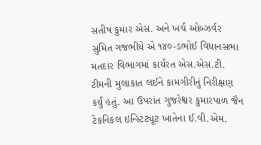સતીષ કુમાર એસ. અને ખર્ચ ઓબ્ઝર્વર સુમિત ગજભીયે એ ૧૪૦-ડભોઈ વિધાનસભા મતદાર વિભાગમાં કાર્યરત એસ.એસ.ટી. ટીમની મુલાકાત લઈને કામગીરીનું નિરીક્ષણ કર્યું હતું. આ ઉપરાંત ગુજરેશ્વર કુમારપાળ જૈન ટેકનિકલ ઇન્સ્ટિટ્યૂટ ખાતેના ઈ.વી.એમ.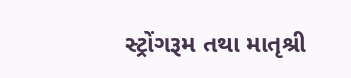સ્ટ્રોંગરૂમ તથા માતૃશ્રી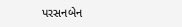પરસનબેન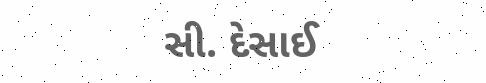સી. દેસાઈ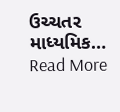ઉચ્ચતર માધ્યમિક…
Read More